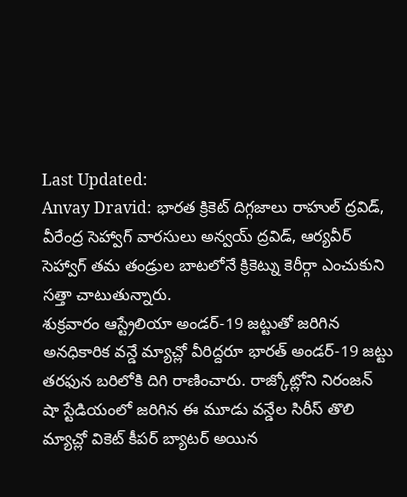Last Updated:
Anvay Dravid: భారత క్రికెట్ దిగ్గజాలు రాహుల్ ద్రవిడ్, వీరేంద్ర సెహ్వాగ్ వారసులు అన్వయ్ ద్రవిడ్, ఆర్యవీర్ సెహ్వాగ్ తమ తండ్రుల బాటలోనే క్రికెట్ను కెరీర్గా ఎంచుకుని సత్తా చాటుతున్నారు.
శుక్రవారం ఆస్ట్రేలియా అండర్-19 జట్టుతో జరిగిన అనధికారిక వన్డే మ్యాచ్లో వీరిద్దరూ భారత్ అండర్-19 జట్టు తరఫున బరిలోకి దిగి రాణించారు. రాజ్కోట్లోని నిరంజన్ షా స్టేడియంలో జరిగిన ఈ మూడు వన్డేల సిరీస్ తొలి మ్యాచ్లో వికెట్ కీపర్ బ్యాటర్ అయిన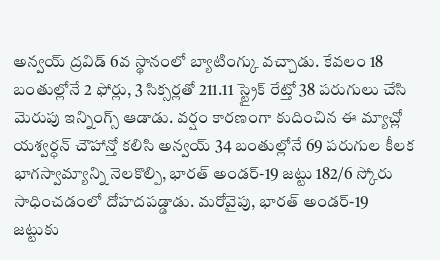అన్వయ్ ద్రవిడ్ 6వ స్థానంలో బ్యాటింగ్కు వచ్చాడు. కేవలం 18 బంతుల్లోనే 2 ఫోర్లు, 3 సిక్సర్లతో 211.11 స్ట్రైక్ రేట్తో 38 పరుగులు చేసి మెరుపు ఇన్నింగ్స్ ఆడాడు. వర్షం కారణంగా కుదించిన ఈ మ్యాచ్లో యశ్వర్ధన్ చౌహాన్తో కలిసి అన్వయ్ 34 బంతుల్లోనే 69 పరుగుల కీలక భాగస్వామ్యాన్ని నెలకొల్పి, భారత్ అండర్-19 జట్టు 182/6 స్కోరు సాధించడంలో దోహదపడ్డాడు. మరోవైపు, భారత్ అండర్-19 జట్టుకు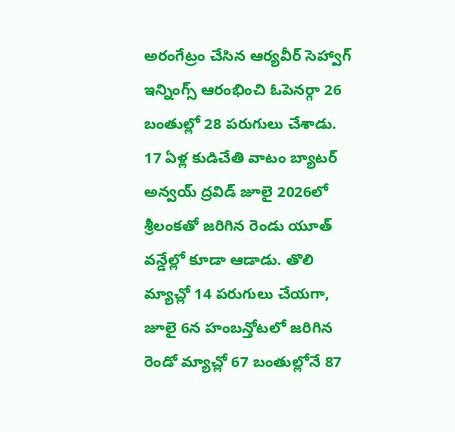అరంగేట్రం చేసిన ఆర్యవీర్ సెహ్వాగ్ ఇన్నింగ్స్ ఆరంభించి ఓపెనర్గా 26 బంతుల్లో 28 పరుగులు చేశాడు.
17 ఏళ్ల కుడిచేతి వాటం బ్యాటర్ అన్వయ్ ద్రవిడ్ జూలై 2026లో శ్రీలంకతో జరిగిన రెండు యూత్ వన్డేల్లో కూడా ఆడాడు. తొలి మ్యాచ్లో 14 పరుగులు చేయగా, జూలై 6న హంబన్తోటలో జరిగిన రెండో మ్యాచ్లో 67 బంతుల్లోనే 87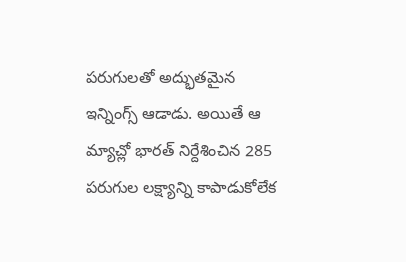పరుగులతో అద్భుతమైన ఇన్నింగ్స్ ఆడాడు. అయితే ఆ మ్యాచ్లో భారత్ నిర్దేశించిన 285 పరుగుల లక్ష్యాన్ని కాపాడుకోలేక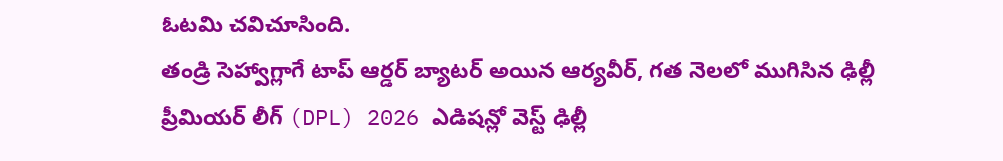ఓటమి చవిచూసింది.
తండ్రి సెహ్వాగ్లాగే టాప్ ఆర్డర్ బ్యాటర్ అయిన ఆర్యవీర్, గత నెలలో ముగిసిన ఢిల్లీ ప్రీమియర్ లీగ్ (DPL) 2026 ఎడిషన్లో వెస్ట్ ఢిల్లీ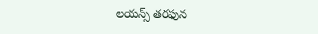లయన్స్ తరఫున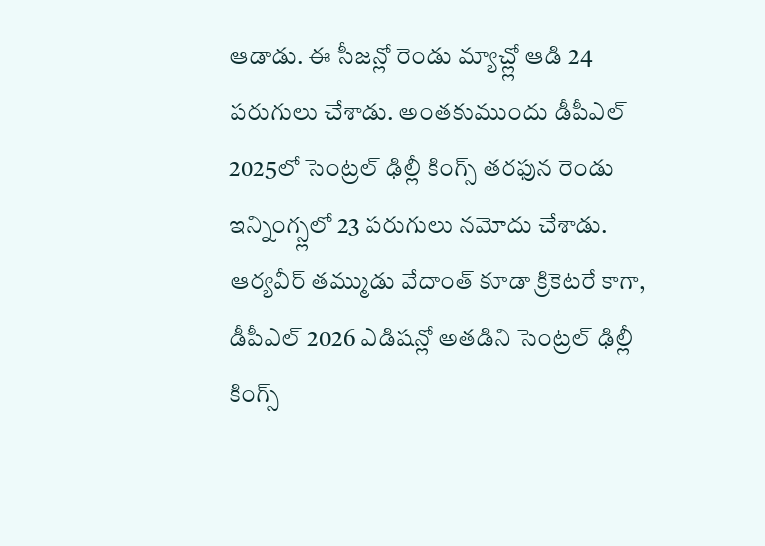ఆడాడు. ఈ సీజన్లో రెండు మ్యాచ్ల్లో ఆడి 24 పరుగులు చేశాడు. అంతకుముందు డీపీఎల్ 2025లో సెంట్రల్ ఢిల్లీ కింగ్స్ తరఫున రెండు ఇన్నింగ్స్లలో 23 పరుగులు నమోదు చేశాడు. ఆర్యవీర్ తమ్ముడు వేదాంత్ కూడా క్రికెటరే కాగా, డీపీఎల్ 2026 ఎడిషన్లో అతడిని సెంట్రల్ ఢిల్లీ కింగ్స్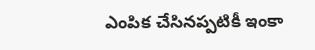ఎంపిక చేసినప్పటికీ ఇంకా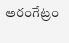అరంగేట్రం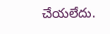చేయలేదు.